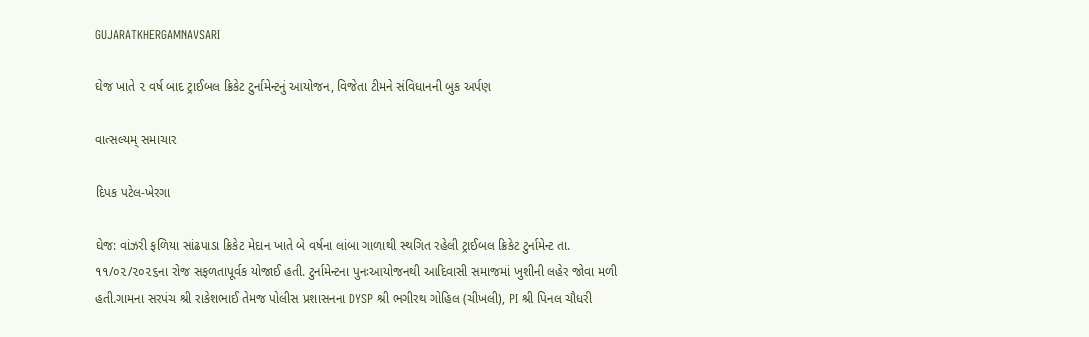GUJARATKHERGAMNAVSARI

ઘેજ ખાતે ૨ વર્ષ બાદ ટ્રાઈબલ ક્રિકેટ ટુર્નામેન્ટનું આયોજન, વિજેતા ટીમને સંવિધાનની બુક અર્પણ

વાત્સલ્યમ્ સમાચાર

દિપક પટેલ-ખેરગા

ઘેજ: વાંઝરી ફળિયા સાંઢપાડા ક્રિકેટ મેદાન ખાતે બે વર્ષના લાંબા ગાળાથી સ્થગિત રહેલી ટ્રાઈબલ ક્રિકેટ ટુર્નામેન્ટ તા. ૧૧/૦૨/૨૦૨૬ના રોજ સફળતાપૂર્વક યોજાઈ હતી. ટુર્નામેન્ટના પુનઃઆયોજનથી આદિવાસી સમાજમાં ખુશીની લહેર જોવા મળી હતી.ગામના સરપંચ શ્રી રાકેશભાઈ તેમજ પોલીસ પ્રશાસનના DYSP શ્રી ભગીરથ ગોહિલ (ચીખલી), PI શ્રી પિનલ ચૌધરી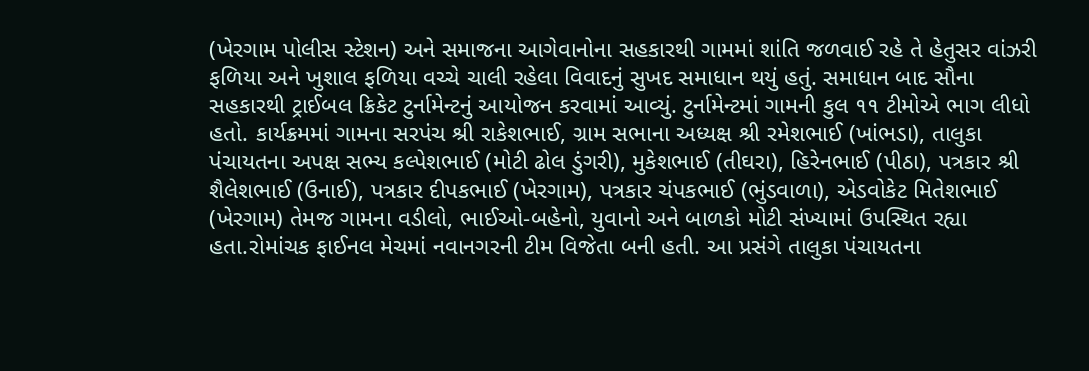(ખેરગામ પોલીસ સ્ટેશન) અને સમાજના આગેવાનોના સહકારથી ગામમાં શાંતિ જળવાઈ રહે તે હેતુસર વાંઝરી ફળિયા અને ખુશાલ ફળિયા વચ્ચે ચાલી રહેલા વિવાદનું સુખદ સમાધાન થયું હતું. સમાધાન બાદ સૌના સહકારથી ટ્રાઈબલ ક્રિકેટ ટુર્નામેન્ટનું આયોજન કરવામાં આવ્યું. ટુર્નામેન્ટમાં ગામની કુલ ૧૧ ટીમોએ ભાગ લીધો હતો. કાર્યક્રમમાં ગામના સરપંચ શ્રી રાકેશભાઈ, ગ્રામ સભાના અધ્યક્ષ શ્રી રમેશભાઈ (ખાંભડા), તાલુકા પંચાયતના અપક્ષ સભ્ય કલ્પેશભાઈ (મોટી ઢોલ ડુંગરી), મુકેશભાઈ (તીઘરા), હિરેનભાઈ (પીઠા), પત્રકાર શ્રી શૈલેશભાઈ (ઉનાઈ), પત્રકાર દીપકભાઈ (ખેરગામ), પત્રકાર ચંપકભાઈ (ભુંડવાળા), એડવોકેટ મિતેશભાઈ (ખેરગામ) તેમજ ગામના વડીલો, ભાઈઓ-બહેનો, યુવાનો અને બાળકો મોટી સંખ્યામાં ઉપસ્થિત રહ્યા હતા.રોમાંચક ફાઈનલ મેચમાં નવાનગરની ટીમ વિજેતા બની હતી. આ પ્રસંગે તાલુકા પંચાયતના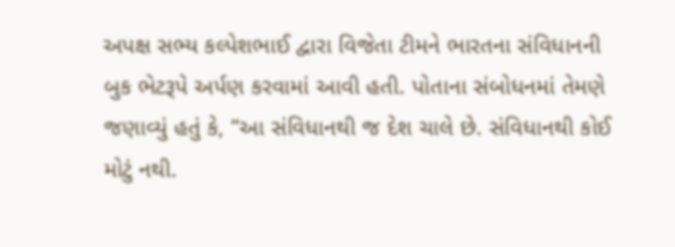અપક્ષ સભ્ય કલ્પેશભાઈ દ્વારા વિજેતા ટીમને ભારતના સંવિધાનની બુક ભેટરૂપે અર્પણ કરવામાં આવી હતી. પોતાના સંબોધનમાં તેમણે જણાવ્યું હતું કે, “આ સંવિધાનથી જ દેશ ચાલે છે. સંવિધાનથી કોઈ મોટું નથી.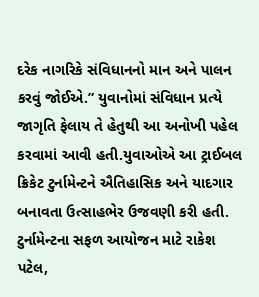દરેક નાગરિકે સંવિધાનનો માન અને પાલન કરવું જોઈએ.” યુવાનોમાં સંવિધાન પ્રત્યે જાગૃતિ ફેલાય તે હેતુથી આ અનોખી પહેલ કરવામાં આવી હતી.યુવાઓએ આ ટ્રાઈબલ ક્રિકેટ ટુર્નામેન્ટને ઐતિહાસિક અને યાદગાર બનાવતા ઉત્સાહભેર ઉજવણી કરી હતી. ટુર્નામેન્ટના સફળ આયોજન માટે રાકેશ પટેલ,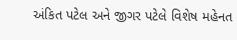અંકિત પટેલ અને જીગર પટેલે વિશેષ મહેનત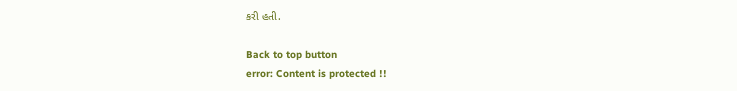કરી હતી.

Back to top button
error: Content is protected !!